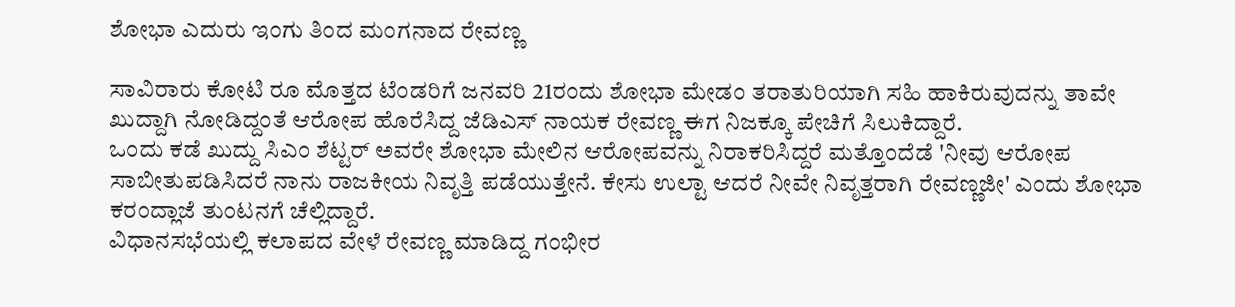ಶೋಭಾ ಎದುರು ಇಂಗು ತಿಂದ ಮಂಗನಾದ ರೇವಣ್ಣ

ಸಾವಿರಾರು ಕೋಟಿ ರೂ ಮೊತ್ತದ ಟೆಂಡರಿಗೆ ಜನವರಿ 21ರಂದು ಶೋಭಾ ಮೇಡಂ ತರಾತುರಿಯಾಗಿ ಸಹಿ ಹಾಕಿರುವುದನ್ನು ತಾವೇ ಖುದ್ದಾಗಿ ನೋಡಿದ್ದಂತೆ ಆರೋಪ ಹೊರೆಸಿದ್ದ ಜೆಡಿಎಸ್ ನಾಯಕ ರೇವಣ್ಣ ಈಗ ನಿಜಕ್ಕೂ ಪೇಚಿಗೆ ಸಿಲುಕಿದ್ದಾರೆ.
ಒಂದು ಕಡೆ ಖುದ್ದು ಸಿಎಂ ಶೆಟ್ಟರ್ ಅವರೇ ಶೋಭಾ ಮೇಲಿನ ಆರೋಪವನ್ನು ನಿರಾಕರಿಸಿದ್ದರೆ ಮತ್ತೊಂದೆಡೆ 'ನೀವು ಆರೋಪ ಸಾಬೀತುಪಡಿಸಿದರೆ ನಾನು ರಾಜಕೀಯ ನಿವೃತ್ತಿ ಪಡೆಯುತ್ತೇನೆ. ಕೇಸು ಉಲ್ಟಾ ಆದರೆ ನೀವೇ ನಿವೃತ್ತರಾಗಿ ರೇವಣ್ಣಜೀ' ಎಂದು ಶೋಭಾ ಕರಂದ್ಲಾಜೆ ತುಂಟನಗೆ ಚೆಲ್ಲಿದ್ದಾರೆ.
ವಿಧಾನಸಭೆಯಲ್ಲಿ ಕಲಾಪದ ವೇಳೆ ರೇವಣ್ಣ ಮಾಡಿದ್ದ ಗಂಭೀರ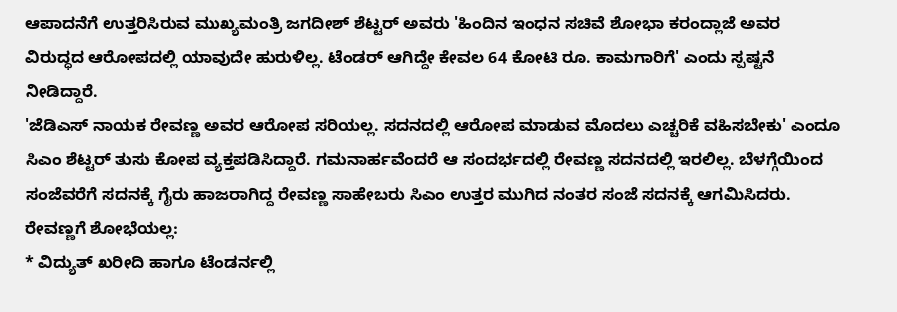ಆಪಾದನೆಗೆ ಉತ್ತರಿಸಿರುವ ಮುಖ್ಯಮಂತ್ರಿ ಜಗದೀಶ್ ಶೆಟ್ಟರ್ ಅವರು 'ಹಿಂದಿನ ಇಂಧನ ಸಚಿವೆ ಶೋಭಾ ಕರಂದ್ಲಾಜೆ ಅವರ ವಿರುದ್ಧದ ಆರೋಪದಲ್ಲಿ ಯಾವುದೇ ಹುರುಳಿಲ್ಲ. ಟೆಂಡರ್ ಆಗಿದ್ದೇ ಕೇವಲ 64 ಕೋಟಿ ರೂ. ಕಾಮಗಾರಿಗೆ' ಎಂದು ಸ್ಪಷ್ಟನೆ ನೀಡಿದ್ದಾರೆ.
'ಜೆಡಿಎಸ್ ನಾಯಕ ರೇವಣ್ಣ ಅವರ ಆರೋಪ ಸರಿಯಲ್ಲ. ಸದನದಲ್ಲಿ ಆರೋಪ ಮಾಡುವ ಮೊದಲು ಎಚ್ಚರಿಕೆ ವಹಿಸಬೇಕು' ಎಂದೂ ಸಿಎಂ ಶೆಟ್ಟರ್ ತುಸು ಕೋಪ ವ್ಯಕ್ತಪಡಿಸಿದ್ದಾರೆ. ಗಮನಾರ್ಹವೆಂದರೆ ಆ ಸಂದರ್ಭದಲ್ಲಿ ರೇವಣ್ಣ ಸದನದಲ್ಲಿ ಇರಲಿಲ್ಲ. ಬೆಳಗ್ಗೆಯಿಂದ ಸಂಜೆವರೆಗೆ ಸದನಕ್ಕೆ ಗೈರು ಹಾಜರಾಗಿದ್ದ ರೇವಣ್ಣ ಸಾಹೇಬರು ಸಿಎಂ ಉತ್ತರ ಮುಗಿದ ನಂತರ ಸಂಜೆ ಸದನಕ್ಕೆ ಆಗಮಿಸಿದರು.
ರೇವಣ್ಣಗೆ ಶೋಭೆಯಲ್ಲ:
* ವಿದ್ಯುತ್ ಖರೀದಿ ಹಾಗೂ ಟೆಂಡರ್ನಲ್ಲಿ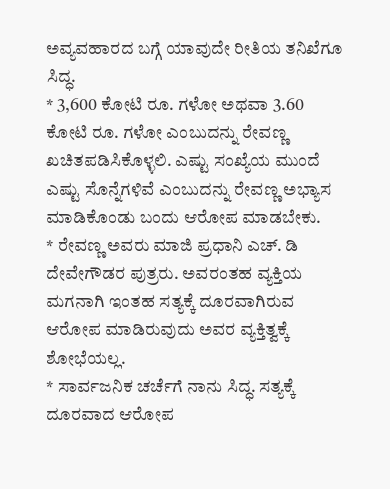ಅವ್ಯವಹಾರದ ಬಗ್ಗೆ ಯಾವುದೇ ರೀತಿಯ ತನಿಖೆಗೂ ಸಿದ್ಧ.
* 3,600 ಕೋಟಿ ರೂ. ಗಳೋ ಅಥವಾ 3.60 ಕೋಟಿ ರೂ. ಗಳೋ ಎಂಬುದನ್ನು ರೇವಣ್ಣ ಖಚಿತಪಡಿಸಿಕೊಳ್ಳಲಿ. ಎಷ್ಟು ಸಂಖ್ಯೆಯ ಮುಂದೆ ಎಷ್ಟು ಸೊನ್ನೆಗಳಿವೆ ಎಂಬುದನ್ನು ರೇವಣ್ಣ ಅಭ್ಯಾಸ ಮಾಡಿಕೊಂಡು ಬಂದು ಆರೋಪ ಮಾಡಬೇಕು.
* ರೇವಣ್ಣ ಅವರು ಮಾಜಿ ಪ್ರಧಾನಿ ಎಚ್. ಡಿ ದೇವೇಗೌಡರ ಪುತ್ರರು. ಅವರಂತಹ ವ್ಯಕ್ತಿಯ ಮಗನಾಗಿ ಇಂತಹ ಸತ್ಯಕ್ಕೆ ದೂರವಾಗಿರುವ ಆರೋಪ ಮಾಡಿರುವುದು ಅವರ ವ್ಯಕ್ತಿತ್ವಕ್ಕೆ ಶೋಭೆಯಲ್ಲ.
* ಸಾರ್ವಜನಿಕ ಚರ್ಚೆಗೆ ನಾನು ಸಿದ್ಧ. ಸತ್ಯಕ್ಕೆ ದೂರವಾದ ಆರೋಪ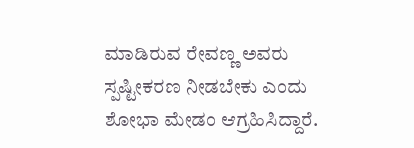ಮಾಡಿರುವ ರೇವಣ್ಣ ಅವರು ಸ್ಪಷ್ಟೀಕರಣ ನೀಡಬೇಕು ಎಂದು ಶೋಭಾ ಮೇಡಂ ಆಗ್ರಹಿಸಿದ್ದಾರೆ.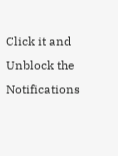Click it and Unblock the Notifications